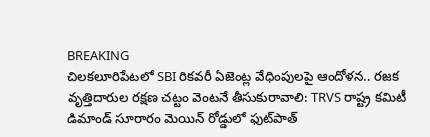BREAKING
చిలకలూరిపేటలో SBI రికవరీ ఏజెంట్ల వేధింపులపై ఆందోళన.. రజక వృత్తిదారుల రక్షణ చట్టం వెంటనే తీసుకురావాలి: TRVS రాష్ట్ర కమిటీ డిమాండ్ సూరారం మెయిన్ రోడ్డులో ఫుట్‌పాత్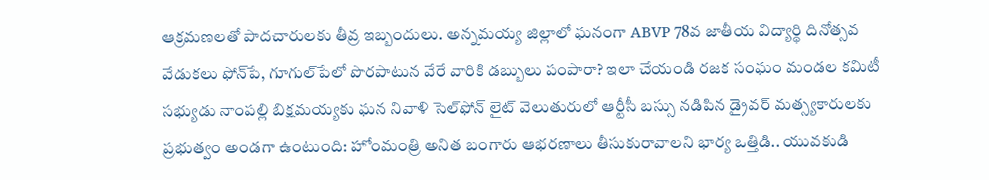ఆక్రమణలతో పాదచారులకు తీవ్ర ఇబ్బందులు. అన్నమయ్య జిల్లాలో ఘనంగా ABVP 78వ జాతీయ విద్యార్థి దినోత్సవ వేడుకలు ఫోన్‌పే, గూగుల్‌పేలో పొరపాటున వేరే వారికి డబ్బులు పంపారా? ఇలా చేయండి రజక సంఘం మండల కమిటీ సభ్యుడు నాంపల్లి బిక్షమయ్యకు ఘన నివాళి సెల్‌ఫోన్ లైట్ వెలుతురులో ఆర్టీసీ బస్సు నడిపిన డ్రైవర్ మత్స్యకారులకు ప్రభుత్వం అండగా ఉంటుంది: హోంమంత్రి అనిత బంగారు ఆభరణాలు తీసుకురావాలని భార్య ఒత్తిడి.. యువకుడి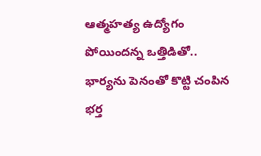ఆత్మహత్య ఉద్యోగం పోయిందన్న ఒత్తిడితో.. భార్యను పెనంతో కొట్టి చంపిన భర్త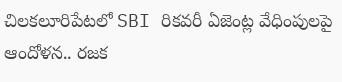చిలకలూరిపేటలో SBI రికవరీ ఏజెంట్ల వేధింపులపై ఆందోళన.. రజక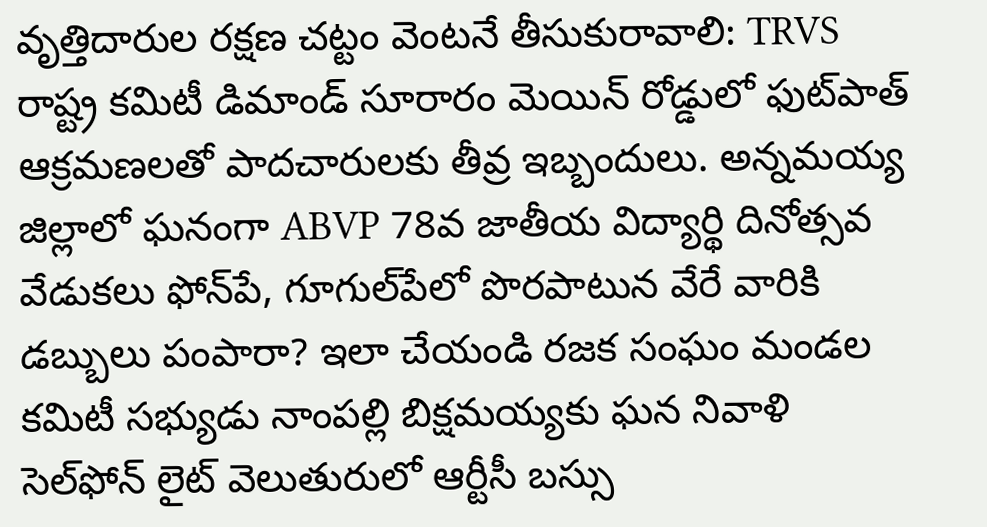వృత్తిదారుల రక్షణ చట్టం వెంటనే తీసుకురావాలి: TRVS రాష్ట్ర కమిటీ డిమాండ్ సూరారం మెయిన్ రోడ్డులో ఫుట్‌పాత్ ఆక్రమణలతో పాదచారులకు తీవ్ర ఇబ్బందులు. అన్నమయ్య జిల్లాలో ఘనంగా ABVP 78వ జాతీయ విద్యార్థి దినోత్సవ వేడుకలు ఫోన్‌పే, గూగుల్‌పేలో పొరపాటున వేరే వారికి డబ్బులు పంపారా? ఇలా చేయండి రజక సంఘం మండల కమిటీ సభ్యుడు నాంపల్లి బిక్షమయ్యకు ఘన నివాళి సెల్‌ఫోన్ లైట్ వెలుతురులో ఆర్టీసీ బస్సు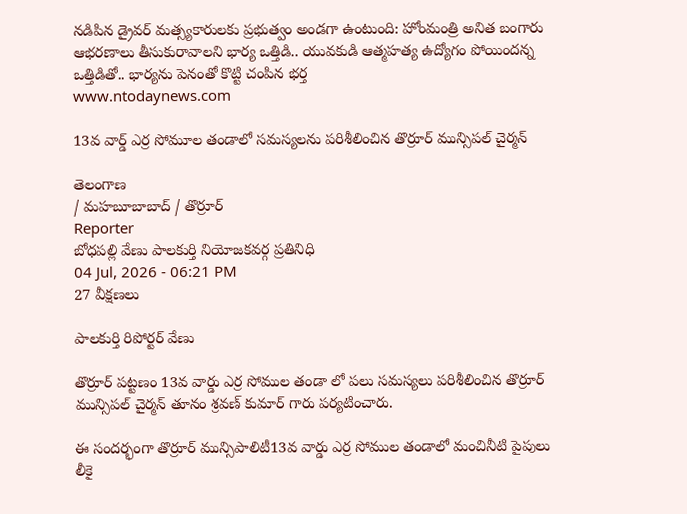నడిపిన డ్రైవర్ మత్స్యకారులకు ప్రభుత్వం అండగా ఉంటుంది: హోంమంత్రి అనిత బంగారు ఆభరణాలు తీసుకురావాలని భార్య ఒత్తిడి.. యువకుడి ఆత్మహత్య ఉద్యోగం పోయిందన్న ఒత్తిడితో.. భార్యను పెనంతో కొట్టి చంపిన భర్త
www.ntodaynews.com

13వ వార్డ్ ఎర్ర సోమూల తండాలో సమస్యలను పరిశీలించిన తొర్రూర్ మున్సిపల్ చైర్మన్

తెలంగాణ
/ మహబూబాబాద్ / తొర్రూర్
Reporter
బోధపల్లి వేణు పాలకుర్తి నియోజకవర్గ ప్రతినిధి
04 Jul, 2026 - 06:21 PM
27 వీక్షణలు

పాలకుర్తి రిపోర్టర్ వేణు

తొర్రూర్ పట్టణం 13వ వార్డు ఎర్ర సోముల తండా లో పలు సమస్యలు పరిశీలించిన తొర్రూర్ మున్సిపల్ చైర్మన్ తూనం శ్రవణ్ కుమార్ గారు పర్యటించారు.

ఈ సందర్భంగా తొర్రూర్ మున్సిపాలిటీ13వ వార్డు ఎర్ర సోముల తండాలో మంచినీటి పైపులు లీకై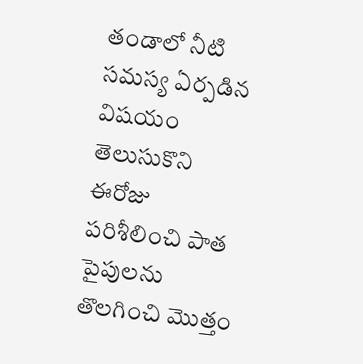తండాలో నీటి సమస్య ఏర్పడిన విషయం తెలుసుకొని ఈరోజు పరిశీలించి పాత పైపులను తొలగించి మొత్తం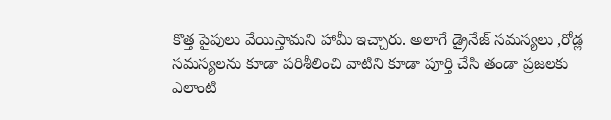కొత్త పైపులు వేయిస్తామని హామీ ఇచ్చారు. అలాగే డ్రైనేజ్ సమస్యలు ,రోడ్ల సమస్యలను కూడా పరిశీలించి వాటిని కూడా పూర్తి చేసి తండా ప్రజలకు ఎలాంటి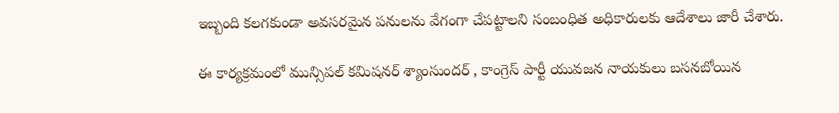ఇబ్బంది కలగకుండా అవసరమైన పనులను వేగంగా చేపట్టాలని సంబంధిత అధికారులకు ఆదేశాలు జారీ చేశారు.

ఈ కార్యక్రమంలో మున్సిపల్ కమిషనర్ శ్యాంసుందర్ , కాంగ్రెస్ పార్టీ యువజన నాయకులు బసనబోయిన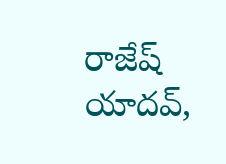రాజేష్ యాదవ్,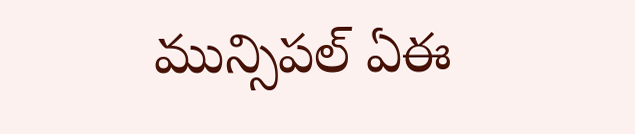మున్సిపల్ ఏఈ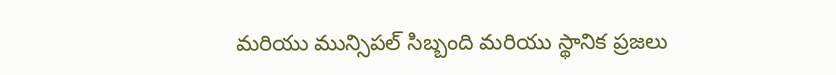మరియు మున్సిపల్ సిబ్బంది మరియు స్థానిక ప్రజలు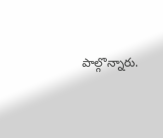పాల్గొన్నారు.